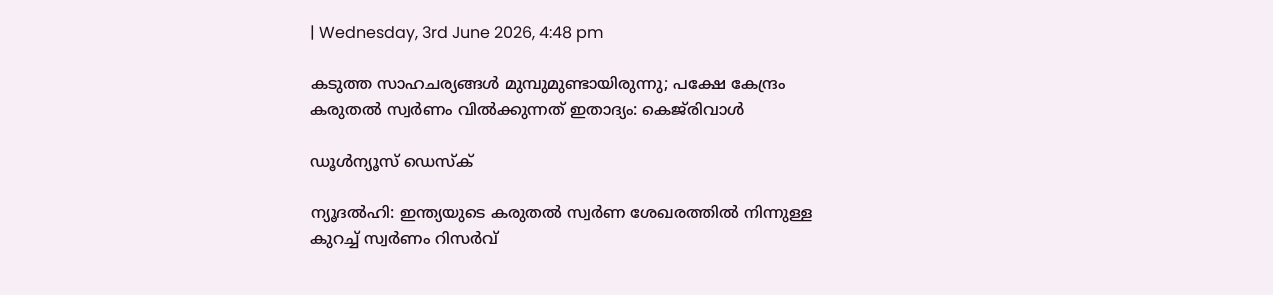| Wednesday, 3rd June 2026, 4:48 pm

കടുത്ത സാഹചര്യങ്ങള്‍ മുമ്പുമുണ്ടായിരുന്നു; പക്ഷേ കേന്ദ്രം കരുതല്‍ സ്വര്‍ണം വില്‍ക്കുന്നത് ഇതാദ്യം: കെജ്‌രിവാള്‍

ഡൂള്‍ന്യൂസ് ഡെസ്‌ക്

ന്യൂദല്‍ഹി: ഇന്ത്യയുടെ കരുതല്‍ സ്വര്‍ണ ശേഖരത്തില്‍ നിന്നുള്ള കുറച്ച് സ്വര്‍ണം റിസര്‍വ്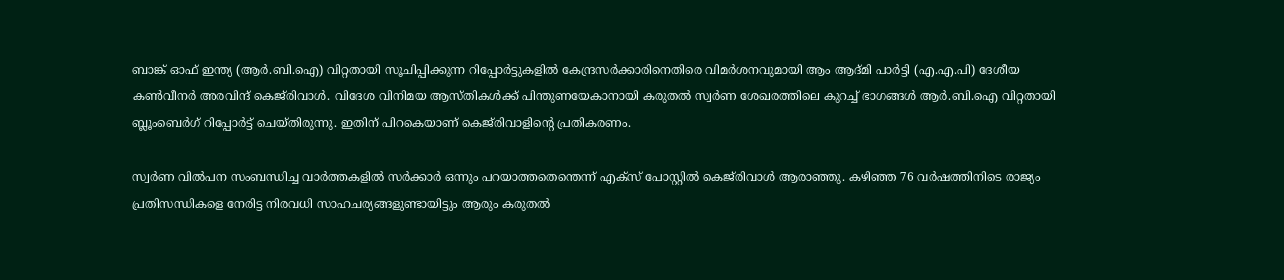ബാങ്ക് ഓഫ് ഇന്ത്യ (ആര്‍.ബി.ഐ) വിറ്റതായി സൂചിപ്പിക്കുന്ന റിപ്പോര്‍ട്ടുകളില്‍ കേന്ദ്രസര്‍ക്കാരിനെതിരെ വിമര്‍ശനവുമായി ആം ആദ്മി പാര്‍ട്ടി (എ.എ.പി) ദേശീയ കണ്‍വീനര്‍ അരവിന്ദ് കെജ്‌രിവാള്‍. വിദേശ വിനിമയ ആസ്തികള്‍ക്ക് പിന്തുണയേകാനായി കരുതല്‍ സ്വര്‍ണ ശേഖരത്തിലെ കുറച്ച് ഭാഗങ്ങള്‍ ആര്‍.ബി.ഐ വിറ്റതായി ബ്ലൂംബെര്‍ഗ് റിപ്പോര്‍ട്ട് ചെയ്തിരുന്നു. ഇതിന് പിറകെയാണ് കെജ്‌രിവാളിന്റെ പ്രതികരണം.

സ്വര്‍ണ വില്‍പന സംബന്ധിച്ച വാര്‍ത്തകളില്‍ സര്‍ക്കാര്‍ ഒന്നും പറയാത്തതെന്തെന്ന് എക്‌സ് പോസ്റ്റില്‍ കെജ്‌രിവാള്‍ ആരാഞ്ഞു. കഴിഞ്ഞ 76 വര്‍ഷത്തിനിടെ രാജ്യം പ്രതിസന്ധികളെ നേരിട്ട നിരവധി സാഹചര്യങ്ങളുണ്ടായിട്ടും ആരും കരുതല്‍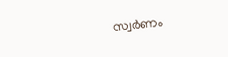സ്വര്‍ണം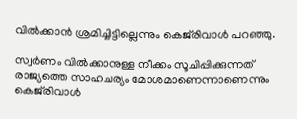വില്‍ക്കാന്‍ ശ്രമിച്ചിട്ടില്ലെന്നും കെജ്‌രിവാള്‍ പറഞ്ഞു.

സ്വര്‍ണം വില്‍ക്കാനുള്ള നീക്കം സൂചിപ്പിക്കുന്നത് രാജ്യത്തെ സാഹചര്യം മോശമാണെന്നാണെന്നും കെജ്‌രിവാള്‍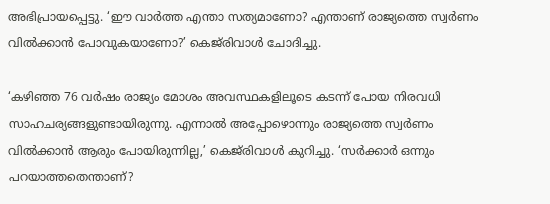അഭിപ്രായപ്പെട്ടു. ‘ഈ വാര്‍ത്ത എന്താ സത്യമാണോ? എന്താണ് രാജ്യത്തെ സ്വര്‍ണം വില്‍ക്കാന്‍ പോവുകയാണോ?’ കെജ്‌രിവാള്‍ ചോദിച്ചു.

‘കഴിഞ്ഞ 76 വര്‍ഷം രാജ്യം മോശം അവസ്ഥകളിലൂടെ കടന്ന് പോയ നിരവധി സാഹചര്യങ്ങളുണ്ടായിരുന്നു. എന്നാല്‍ അപ്പോഴൊന്നും രാജ്യത്തെ സ്വര്‍ണം വില്‍ക്കാന്‍ ആരും പോയിരുന്നില്ല,’ കെജ്‌രിവാള്‍ കുറിച്ചു. ‘സര്‍ക്കാര്‍ ഒന്നും പറയാത്തതെന്താണ്?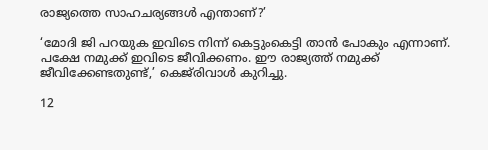രാജ്യത്തെ സാഹചര്യങ്ങള്‍ എന്താണ്?’

‘മോദി ജി പറയുക ഇവിടെ നിന്ന് കെട്ടുംകെട്ടി താന്‍ പോകും എന്നാണ്. പക്ഷേ നമുക്ക് ഇവിടെ ജീവിക്കണം. ഈ രാജ്യത്ത് നമുക്ക് ജീവിക്കേണ്ടതുണ്ട്,’ കെജ്‌രിവാള്‍ കുറിച്ചു.

12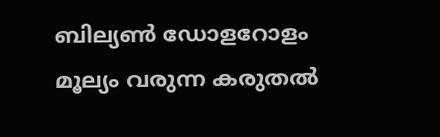ബില്യണ്‍ ഡോളറോളം മൂല്യം വരുന്ന കരുതല്‍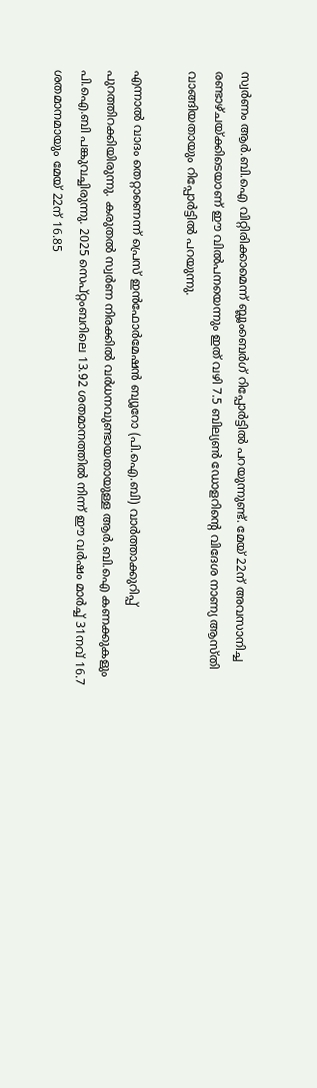സ്വര്‍ണം ആര്‍.ബി.ഐ വിറ്റിരിക്കാമെന്ന് ബ്ലൂംബെര്‍ഗ് റിപ്പോര്‍ട്ടില്‍ പറയുന്നുണ്ട്. മേയ് 22ന് അവസാനിച്ച രണ്ടാഴ്ചയ്ക്കിടെയാണ് ഈ വില്‍പനയെന്നും ഇത് വഴി 7.5 ബില്യണ്‍ ഡോളറിന്റെ വിദേശ നാണ്യ ആസ്തി വാങ്ങിയതായും റിപ്പോര്‍ട്ടില്‍ പറയുന്നു.

എന്നാല്‍ വാദം തെറ്റാണെന്ന് പ്രെസ് ഇന്‍ഫോര്‍മേഷന്‍ ബ്യൂറോ (പി.ഐ.ബി) വാര്‍ത്താക്കുറിപ്പ് പുറത്തിറക്കിയിരുന്നു. കരുതല്‍ സ്വര്‍ണ നിരക്കില്‍ വര്‍ധനവുണ്ടായതായുള്ള ആര്‍.ബി.ഐ കണക്കുകളും പി.ഐ.ബി പങ്കുവച്ചിരുന്നു. 2025 സെപ്റ്റംബറിലെ 13.92 ശതമാനത്തില്‍ നിന്ന് ഈ വര്‍ഷം മാര്‍ച്ച് 31നവ് 16.7 ശതമാനമായും മേയ് 22ന് 16.85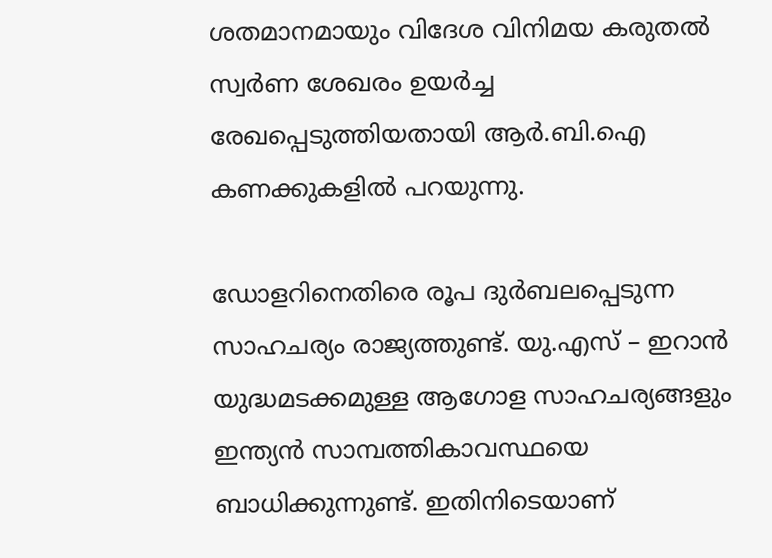ശതമാനമായും വിദേശ വിനിമയ കരുതല്‍ സ്വര്‍ണ ശേഖരം ഉയര്‍ച്ച രേഖപ്പെടുത്തിയതായി ആര്‍.ബി.ഐ കണക്കുകളില്‍ പറയുന്നു.

ഡോളറിനെതിരെ രൂപ ദുര്‍ബലപ്പെടുന്ന സാഹചര്യം രാജ്യത്തുണ്ട്. യു.എസ് – ഇറാന്‍ യുദ്ധമടക്കമുള്ള ആഗോള സാഹചര്യങ്ങളും ഇന്ത്യന്‍ സാമ്പത്തികാവസ്ഥയെ ബാധിക്കുന്നുണ്ട്. ഇതിനിടെയാണ്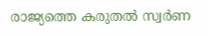രാജ്യത്തെ കരുതല്‍ സ്വര്‍ണ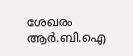ശേഖരം ആര്‍.ബി.ഐ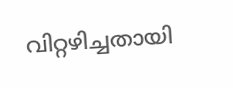വിറ്റഴിച്ചതായി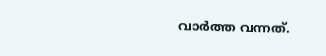വാര്‍ത്ത വന്നത്.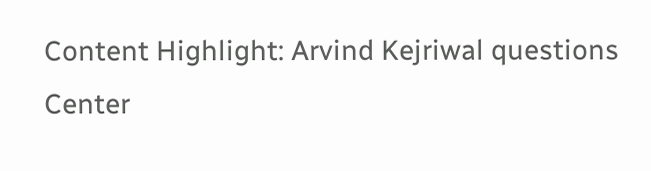Content Highlight: Arvind Kejriwal questions Center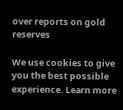over reports on gold reserves

We use cookies to give you the best possible experience. Learn more